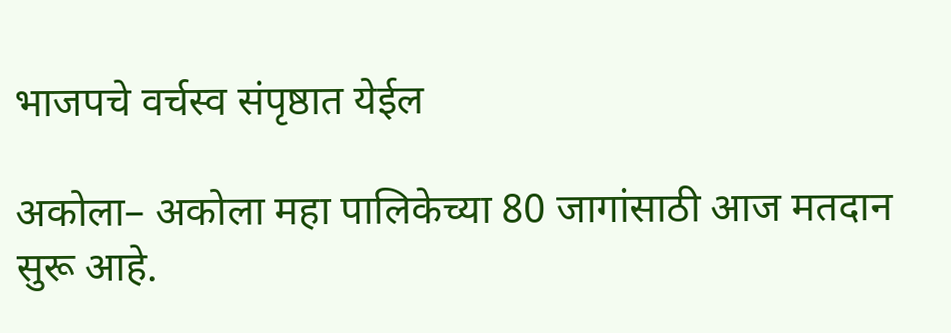भाजपचे वर्चस्व संपृष्ठात येईल

अकोला– अकोला महा पालिकेच्या 80 जागांसाठी आज मतदान सुरू आहे.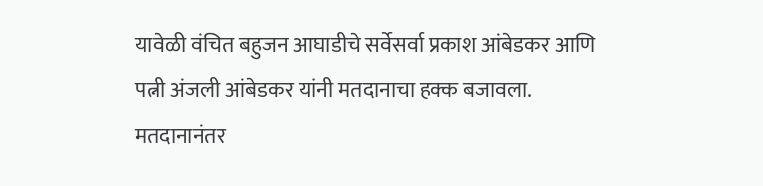यावेळी वंचित बहुजन आघाडीचे सर्वेसर्वा प्रकाश आंबेडकर आणि पत्नी अंजली आंबेडकर यांनी मतदानाचा हक्क बजावला. मतदानानंतर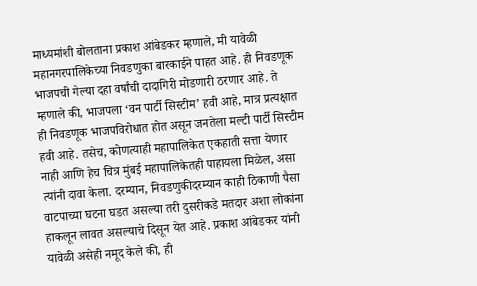माध्यमांशी बोलताना प्रकाश आंबेडकर म्हणाले, मी यावेळी महानगरपालिकेच्या निवडणुका बारकाईने पाहत आहे. ही निवडणूक भाजपची गेल्या दहा वर्षांची दादागिरी मोडणारी ठरणार आहे. ते म्हणाले की, भाजपला ‘वन पार्टी सिस्टीम’ हवी आहे, मात्र प्रत्यक्षात ही निवडणूक भाजपविरोधात होत असून जनतेला मल्टी पार्टी सिस्टीम हवी आहे. तसेच, कोणत्याही महापालिकेत एकहाती सत्ता येणार नाही आणि हेच चित्र मुंबई महापालिकेतही पाहायला मिळेल, असा त्यांनी दावा केला. दरम्यान, निवडणुकीदरम्यान काही ठिकाणी पैसा वाटपाच्या घटना घडत असल्या तरी दुसरीकडे मतदार अशा लोकांना हाकलून लावत असल्याचे दिसून येत आहे. प्रकाश आंबेडकर यांनी यावेळी असेही नमूद केले की, ही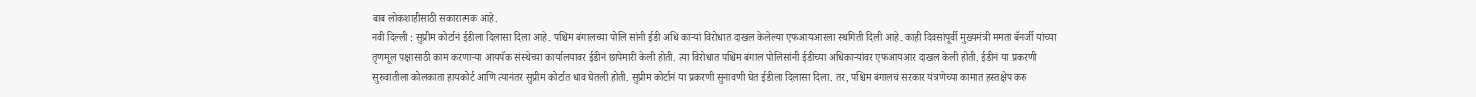बाब लोकशाहीसाठी सकारात्मक आहे.
नवी दिल्ली : सुप्रीम कोर्टानं ईडीला दिलासा दिला आहे. पश्चिम बंगालच्या पोलि सांनी ईडी अधि कार्‍यां विरोधात दाखल केलेल्या एफआयआरला स्थगिती दिली आहे. काही दिवसांपूर्वी मुख्यमंत्री ममता बॅनर्जी यांच्या तृणमूल पक्षासाठी काम करणार्‍या आयपॅक संस्थेच्या कार्यालयावर ईडीनं छापेमारी केली होती. त्या विरोधात पश्चिम बंगाल पोलिसांनी ईडीच्या अधिकार्‍यांवर एफआयआर दाखल केली होती. ईडीनं या प्रकरणी सुरुवातीला कोलकाता हायकोर्ट आणि त्यानंतर सुप्रीम कोर्टात धाव घेतली होती. सुप्रीम कोर्टानं या प्रकरणी सुनावणी घेत ईडीला दिलासा दिला. तर, पश्चिम बंगालचं सरकार यंत्रणेच्या कामात हस्तक्षेप करु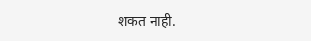शकत नाही.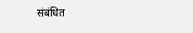संबंधित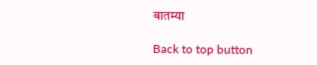बातम्या

Back to top button